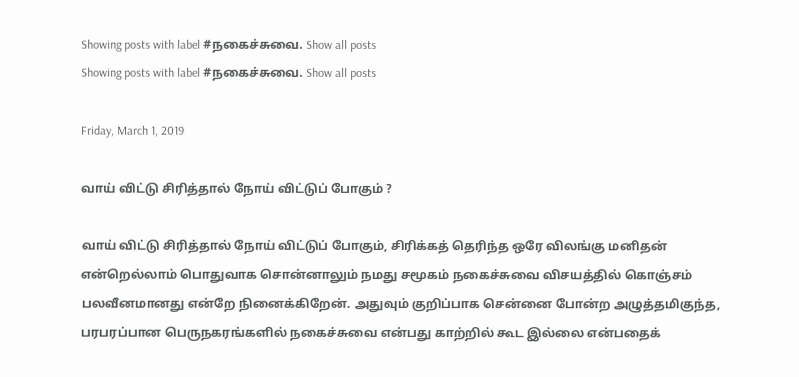Showing posts with label #நகைச்சுவை. Show all posts
Showing posts with label #நகைச்சுவை. Show all posts

Friday, March 1, 2019

வாய் விட்டு சிரித்தால் நோய் விட்டுப் போகும் ?

வாய் விட்டு சிரித்தால் நோய் விட்டுப் போகும், சிரிக்கத் தெரிந்த ஒரே விலங்கு மனிதன் என்றெல்லாம் பொதுவாக சொன்னாலும் நமது சமூகம் நகைச்சுவை விசயத்தில் கொஞ்சம் பலவீனமானது என்றே நினைக்கிறேன். அதுவும் குறிப்பாக சென்னை போன்ற அழுத்தமிகுந்த, பரபரப்பான பெருநகரங்களில் நகைச்சுவை என்பது காற்றில் கூட இல்லை என்பதைக்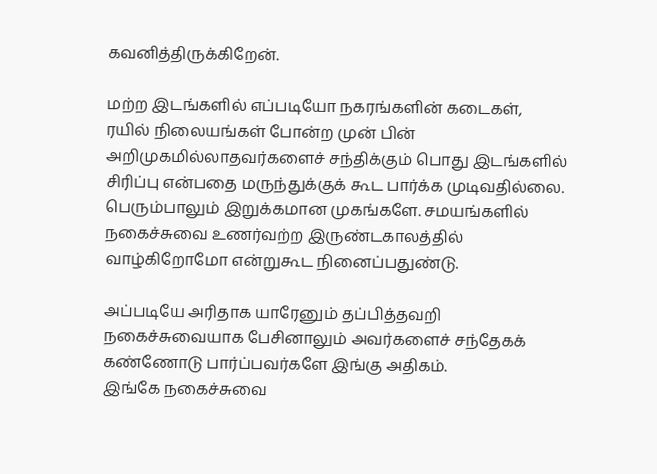கவனித்திருக்கிறேன்.

மற்ற இடங்களில் எப்படியோ நகரங்களின் கடைகள், ரயில் நிலையங்கள் போன்ற முன் பின் அறிமுகமில்லாதவர்களைச் சந்திக்கும் பொது இடங்களில் சிரிப்பு என்பதை மருந்துக்குக் கூட பார்க்க முடிவதில்லை. பெரும்பாலும் இறுக்கமான முகங்களே. சமயங்களில் நகைச்சுவை உணர்வற்ற இருண்டகாலத்தில் வாழ்கிறோமோ என்றுகூட நினைப்பதுண்டு.

அப்படியே அரிதாக யாரேனும் தப்பித்தவறி நகைச்சுவையாக பேசினாலும் அவர்களைச் சந்தேகக் கண்ணோடு பார்ப்பவர்களே இங்கு அதிகம்.
இங்கே நகைச்சுவை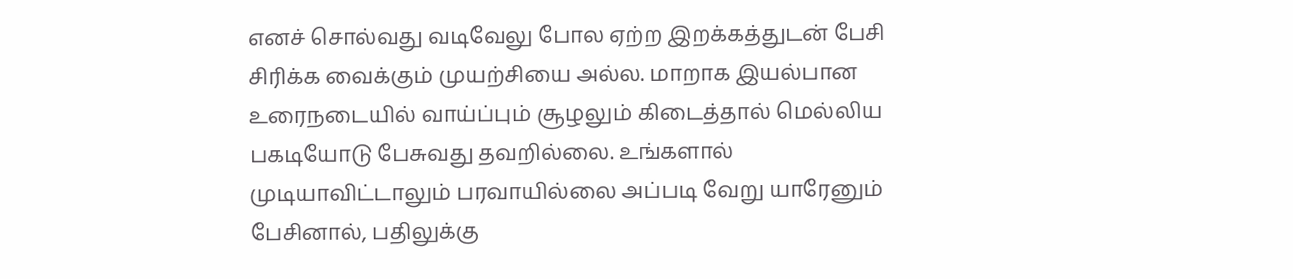எனச் சொல்வது வடிவேலு போல ஏற்ற இறக்கத்துடன் பேசி சிரிக்க வைக்கும் முயற்சியை அல்ல. மாறாக இயல்பான உரைநடையில் வாய்ப்பும் சூழலும் கிடைத்தால் மெல்லிய பகடியோடு பேசுவது தவறில்லை. உங்களால் முடியாவிட்டாலும் பரவாயில்லை அப்படி வேறு யாரேனும் பேசினால், பதிலுக்கு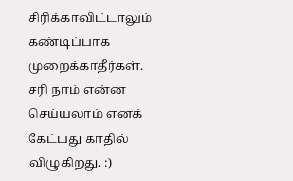சிரிக்காவிட்டாலும் கண்டிப்பாக முறைக்காதீர்கள். சரி நாம் என்ன செய்யலாம் எனக் கேட்பது காதில் விழுகிறது. :)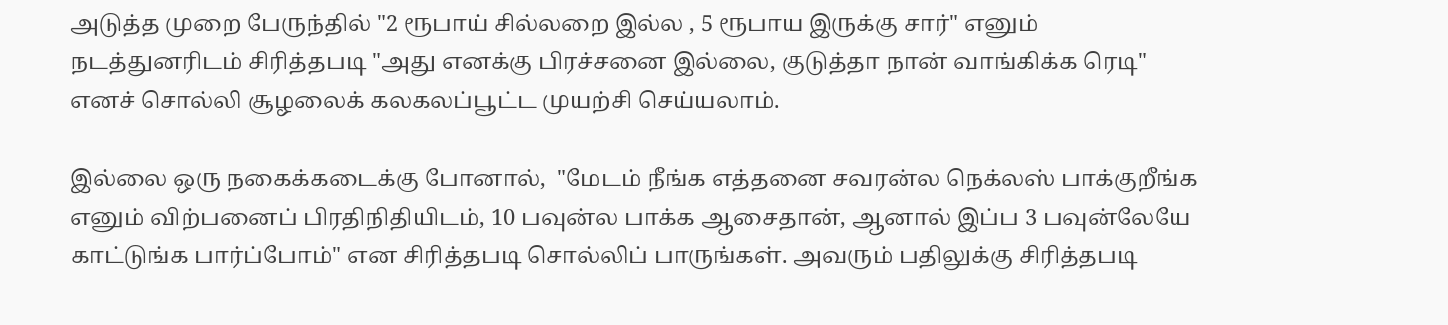அடுத்த முறை பேருந்தில் "2 ரூபாய் சில்லறை இல்ல , 5 ரூபாய இருக்கு சார்" எனும் நடத்துனரிடம் சிரித்தபடி "அது எனக்கு பிரச்சனை இல்லை, குடுத்தா நான் வாங்கிக்க ரெடி" எனச் சொல்லி சூழலைக் கலகலப்பூட்ட முயற்சி செய்யலாம்.

இல்லை ஒரு நகைக்கடைக்கு போனால்,  "மேடம் நீங்க எத்தனை சவரன்ல நெக்லஸ் பாக்குறீங்க எனும் விற்பனைப் பிரதிநிதியிடம், 10 பவுன்ல பாக்க ஆசைதான், ஆனால் இப்ப 3 பவுன்லேயே காட்டுங்க பார்ப்போம்" என சிரித்தபடி சொல்லிப் பாருங்கள். அவரும் பதிலுக்கு சிரித்தபடி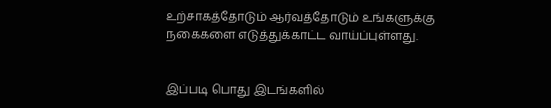உற்சாகத்தோடும் ஆர்வத்தோடும் உங்களுக்கு நகைகளை எடுத்துக்காட்ட வாய்ப்புள்ளது.


இப்படி பொது இடங்களில்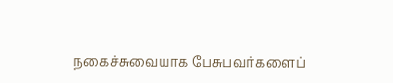நகைச்சுவையாக பேசுபவர்களைப்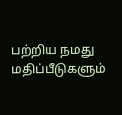பற்றிய நமது மதிப்பீடுகளும்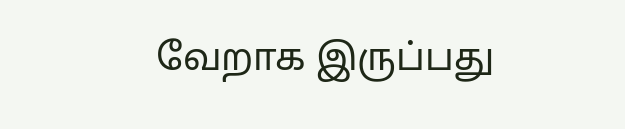வேறாக இருப்பது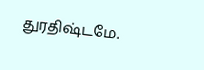துரதிஷ்டமே.